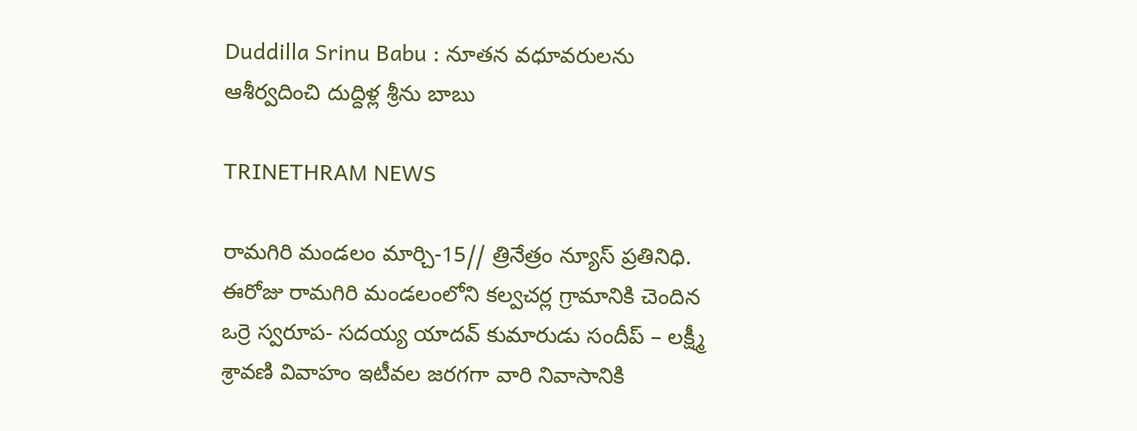Duddilla Srinu Babu : నూతన వధూవరులను ఆశీర్వదించి దుద్దిళ్ల శ్రీను బాబు

TRINETHRAM NEWS

రామగిరి మండలం మార్చి-15// త్రినేత్రం న్యూస్ ప్రతినిధి. ఈరోజు రామగిరి మండలంలోని కల్వచర్ల గ్రామానికి చెందిన ఒర్రె స్వరూప- సదయ్య యాదవ్ కుమారుడు సందీప్ – లక్ష్మీ శ్రావణి వివాహం ఇటీవల జరగగా వారి నివాసానికి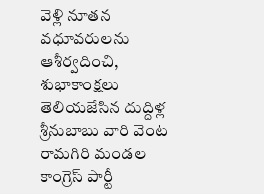వెళ్లి నూతన వధూవరులను ఆశీర్వదించి, శుభాకాంక్షలు తెలియజేసిన దుద్దిళ్ల శ్రీనుబాబు వారి వెంట రామగిరి మండల కాంగ్రెస్ పార్టీ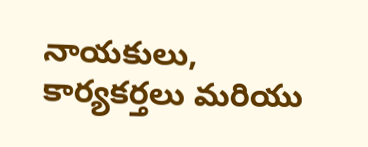నాయకులు, కార్యకర్తలు మరియు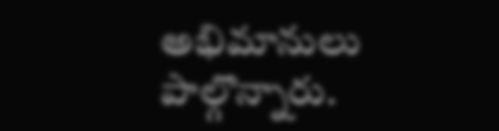అభిమానులు పాల్గొన్నారు.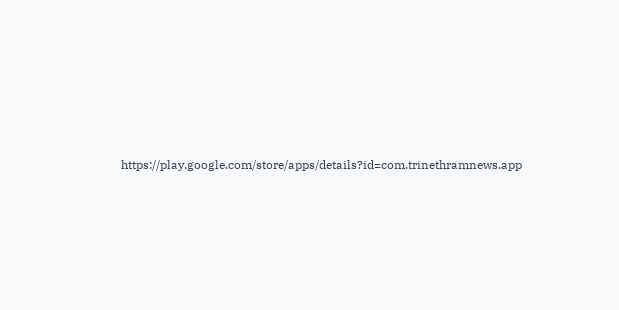https://play.google.com/store/apps/details?id=com.trinethramnews.app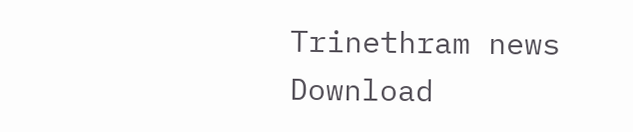Trinethram news
Download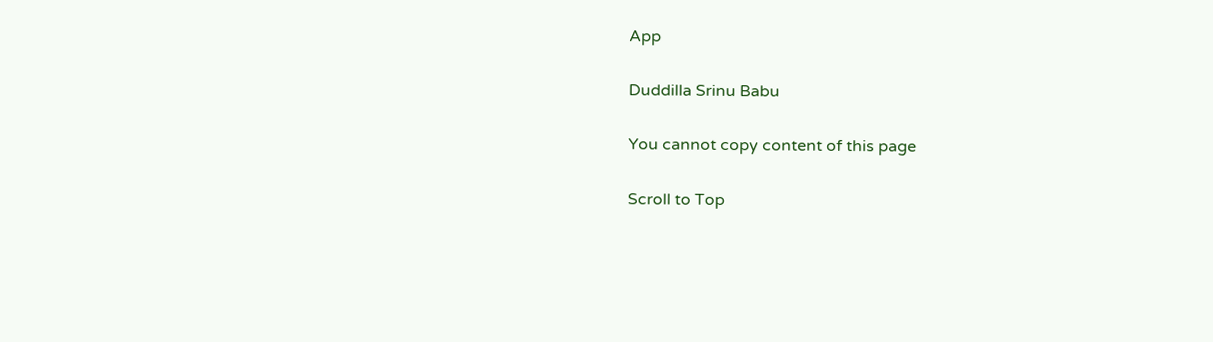App

Duddilla Srinu Babu

You cannot copy content of this page

Scroll to Top